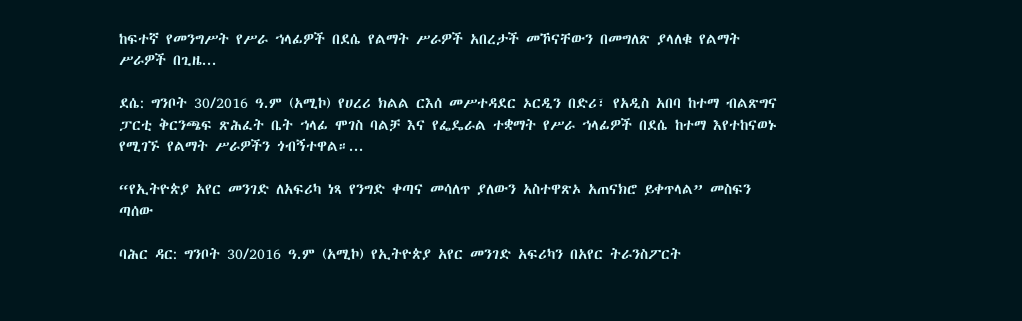ከፍተኛ የመንግሥት የሥራ ኀላፊዎች በደሴ የልማት ሥራዎች አበረታች መኾናቸውን በመግለጽ ያላለቁ የልማት ሥራዎች በጊዜ...

ደሴ: ግንቦት 30/2016 ዓ.ም (አሚኮ) የሀረሪ ክልል ርእሰ መሥተዳደር ኦርዲን በድሪ፣ የአዲስ አበባ ከተማ ብልጽግና ፓርቲ ቅርንጫፍ ጽሕፈት ቤት ኀላፊ ሞገስ ባልቻ እና የፌዴራል ተቋማት የሥራ ኀላፊዎች በደሴ ከተማ እየተከናወኑ የሚገኙ የልማት ሥራዎችን ጎብኝተዋል።...

“የኢትዮጵያ አየር መንገድ ለአፍሪካ ነጻ የንግድ ቀጣና መሳለጥ ያለውን አስተዋጽኦ አጠናክሮ ይቀጥላል” መስፍን ጣሰው

ባሕር ዳር: ግንቦት 30/2016 ዓ.ም (አሚኮ) የኢትዮጵያ አየር መንገድ አፍሪካን በአየር ትራንስፖርት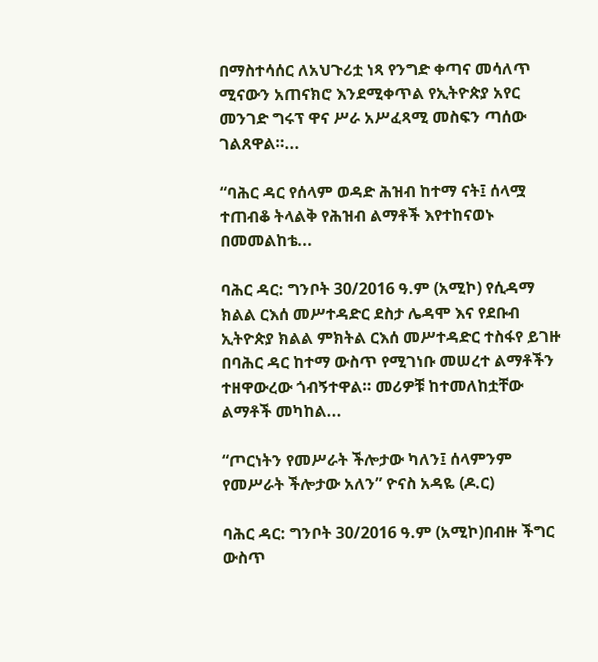በማስተሳሰር ለአህጉሪቷ ነጻ የንግድ ቀጣና መሳለጥ ሚናውን አጠናክሮ እንደሚቀጥል የኢትዮጵያ አየር መንገድ ግሩፕ ዋና ሥራ አሥፈጻሚ መስፍን ጣሰው ገልጸዋል።...

“ባሕር ዳር የሰላም ወዳድ ሕዝብ ከተማ ናት፤ ሰላሟ ተጠብቆ ትላልቅ የሕዝብ ልማቶች እየተከናወኑ በመመልከቴ...

ባሕር ዳር: ግንቦት 30/2016 ዓ.ም (አሚኮ) የሲዳማ ክልል ርእሰ መሥተዳድር ደስታ ሌዳሞ እና የደቡብ ኢትዮጵያ ክልል ምክትል ርእሰ መሥተዳድር ተስፋየ ይገዙ በባሕር ዳር ከተማ ውስጥ የሚገነቡ መሠረተ ልማቶችን ተዘዋውረው ጎብኝተዋል። መሪዎቹ ከተመለከቷቸው ልማቶች መካከል...

“ጦርነትን የመሥራት ችሎታው ካለን፤ ሰላምንም የመሥራት ችሎታው አለን” ዮናስ አዳዬ (ዶ.ር)

ባሕር ዳር: ግንቦት 30/2016 ዓ.ም (አሚኮ)በብዙ ችግር ውስጥ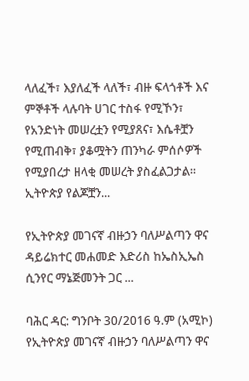ላለፈች፣ እያለፈች ላለች፣ ብዙ ፍላጎቶች እና ምኞቶች ላሉባት ሀገር ተስፋ የሚኾን፣ የአንድነት መሠረቷን የሚያጸና፣ እሴቶቿን የሚጠብቅ፣ ያቆሟትን ጠንካራ ምሰሶዎች የሚያበረታ ዘላቂ መሠረት ያስፈልጋታል፡፡ ኢትዮጵያ የልጆቿን...

የኢትዮጵያ መገናኛ ብዙኃን ባለሥልጣን ዋና ዳይሬክተር መሐመድ እድሪስ ከኤስኢኤስ ሲንየር ማኔጅመንት ጋር ...

ባሕር ዳር: ግንቦት 30/2016 ዓ.ም (አሚኮ) የኢትዮጵያ መገናኛ ብዙኃን ባለሥልጣን ዋና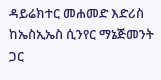ዳይሬክተር መሐመድ እድሪስ ከኤስኢኤስ ሲንየር ማኔጅመንት ጋር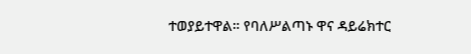ተወያይተዋል። የባለሥልጣኑ ዋና ዳይሬክተር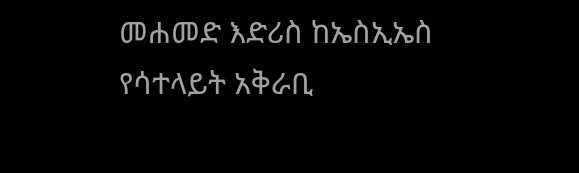መሐመድ እድሪስ ከኤስኢኤስ የሳተላይት አቅራቢ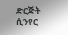ድርጅት ሲንየር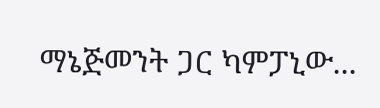ማኔጅመንት ጋር ካምፓኒው...